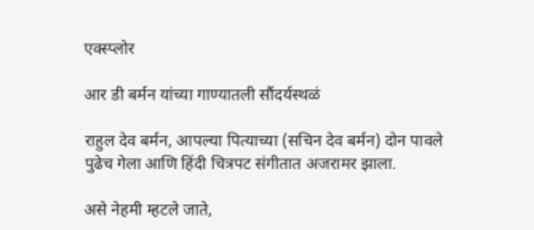एक्स्प्लोर

आर डी बर्मन यांच्या गाण्यातली सौंदर्यस्थळं

राहुल देव बर्मन, आपल्या पित्याच्या (सचिन देव बर्मन) दोन पावले पुढेच गेला आणि हिंदी चित्रपट संगीतात अजरामर झाला.

असे नेहमी म्हटले जाते,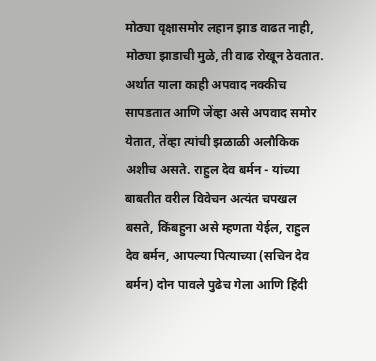मोठ्या वृक्षासमोर लहान झाड वाढत नाही, मोठ्या झाडाची मुळे, ती वाढ रोखून ठेवतात. अर्थात याला काही अपवाद नक्कीच सापडतात आणि जेंव्हा असे अपवाद समोर येतात, तेंव्हा त्यांची झळाळी अलौकिक अशीच असते. राहुल देव बर्मन - यांच्या बाबतीत वरील विवेचन अत्यंत चपखल बसते, किंबहुना असे म्हणता येईल, राहुल देव बर्मन, आपल्या पित्याच्या (सचिन देव बर्मन) दोन पावले पुढेच गेला आणि हिंदी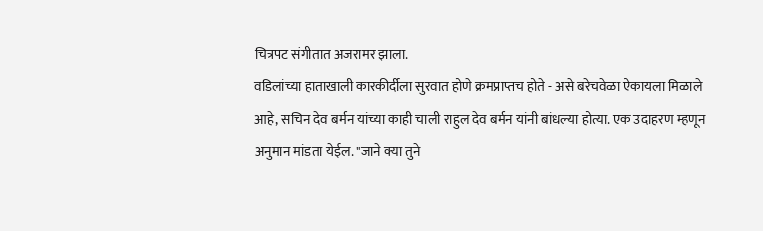चित्रपट संगीतात अजरामर झाला.
वडिलांच्या हाताखाली कारकीर्दीला सुरवात होणे क्रमप्राप्तच होते - असे बरेचवेळा ऐकायला मिळाले आहे, सचिन देव बर्मन यांच्या काही चाली राहुल देव बर्मन यांनी बांधल्या होत्या. एक उदाहरण म्हणून अनुमान मांडता येईल. "जाने क्या तुने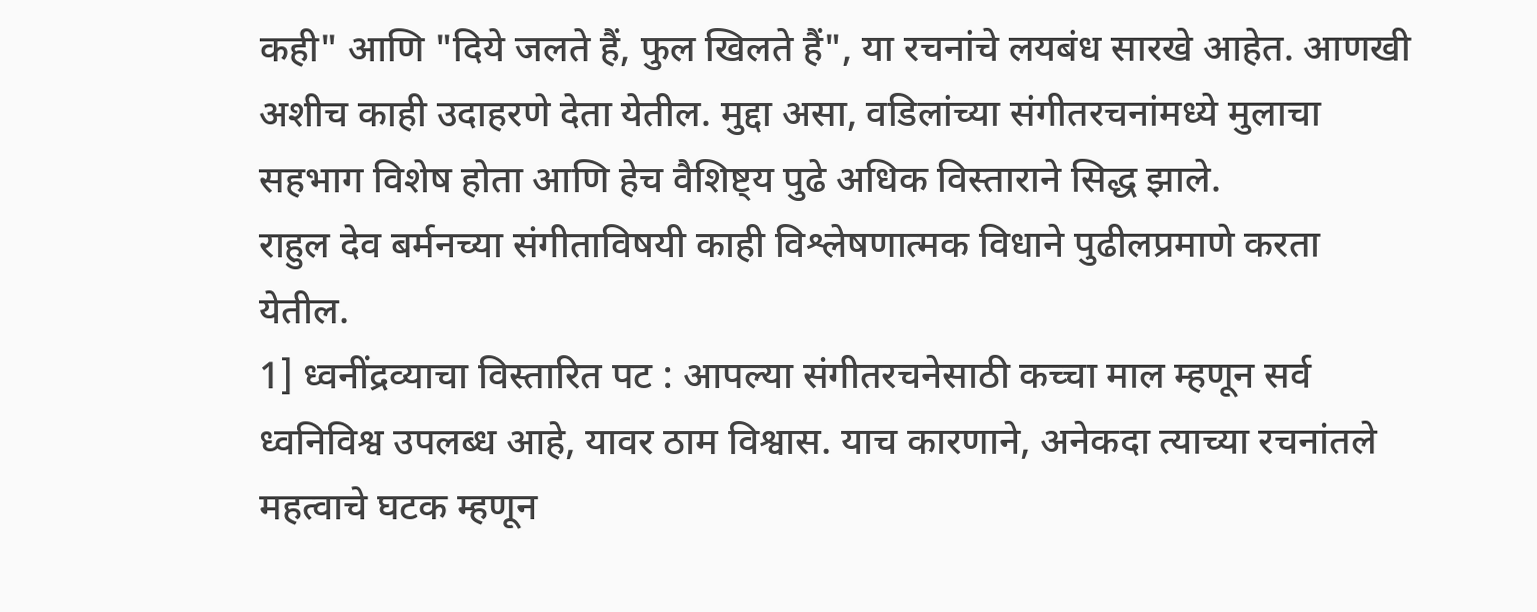कही" आणि "दिये जलते हैं, फुल खिलते हैं", या रचनांचे लयबंध सारखे आहेत. आणखी अशीच काही उदाहरणे देता येतील. मुद्दा असा, वडिलांच्या संगीतरचनांमध्ये मुलाचा सहभाग विशेष होता आणि हेच वैशिष्ट्य पुढे अधिक विस्ताराने सिद्ध झाले.
राहुल देव बर्मनच्या संगीताविषयी काही विश्लेषणात्मक विधाने पुढीलप्रमाणे करता येतील.
1] ध्वनींद्रव्याचा विस्तारित पट : आपल्या संगीतरचनेसाठी कच्चा माल म्हणून सर्व ध्वनिविश्व उपलब्ध आहे, यावर ठाम विश्वास. याच कारणाने, अनेकदा त्याच्या रचनांतले महत्वाचे घटक म्हणून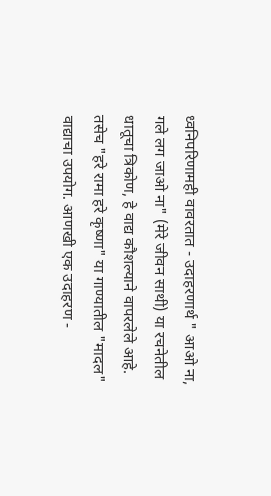ध्वनिपरिणामही वावरतात - उदाहरणार्थ " आओ ना, गले लग जाओ ना" (मेरे जीवन साथी) या रचनेतील धातूचा त्रिकोण, हे वाद्य कौशल्याने वापरलेले आहे. तसेच "हरे रामा हरे कृष्णा" या गाण्यातील "मादल" वाद्याचा उपयोग. आणखी एक उदाहरण -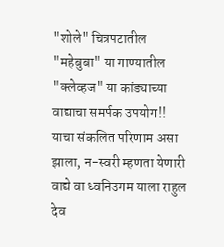"शोले" चित्रपटातील "महेबुबा" या गाण्यातील "क्लेव्हज" या कांड्याच्या वाद्याचा समर्पक उपयोग!!
याचा संकलित परिणाम असा झाला, न-स्वरी म्हणता येणारी वाद्ये वा ध्वनिउगम याला राहुल देव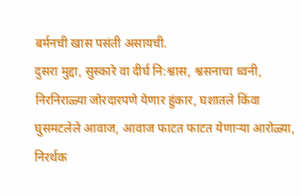बर्मनची खास पसंती असायची.
दुसरा मुद्दा, सुस्कारे वा दीर्घ नि:श्वास, श्वसनाचा ध्वनी, निरनिराळ्या जोरदारपणे येणार हुंकार, घशातले किंवा घुसमटलेले आवाज, आवाज फाटत फाटत येणाऱ्या आरोळ्या, निरर्थक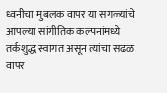ध्वनीचा मुबलक वापर या सगळ्यांचे आपल्या सांगीतिक कल्पनांमध्ये तर्कशुद्ध स्वागत असून त्यांचा सढळ वापर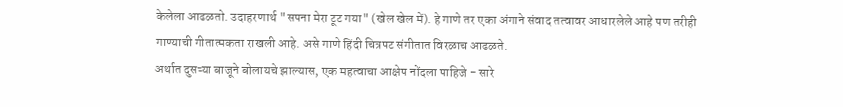केलेला आढळतो. उदाहरणार्थ "सपना मेरा टूट गया" (खेल खेल में). हे गाणे तर एका अंगाने संवाद तत्वावर आधारलेले आहे पण तरीही गाण्याची गीतात्मकता राखली आहे. असे गाणे हिंदी चित्रपट संगीतात विरळाच आढळते.
अर्थात दुसऱ्या बाजूने बोलायचे झाल्यास, एक महत्वाचा आक्षेप नोंदला पाहिजे - सारे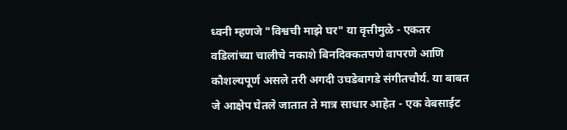ध्वनी म्हणजे "विश्वची माझे घर" या वृत्तीमुळे - एकतर वडिलांच्या चालीचे नकाशे बिनदिक्कतपणे वापरणे आणि कौशल्यपूर्ण असले तरी अगदी उघडेबागडे संगीतचौर्य. या बाबत जे आक्षेप घेतले जातात ते मात्र साधार आहेत - एक वेबसाईट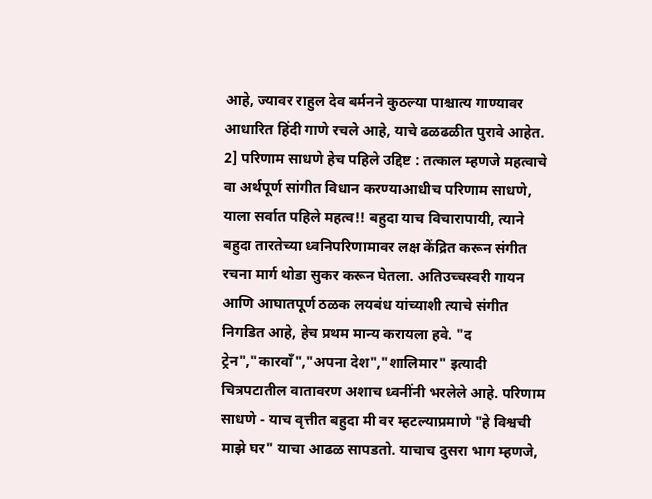आहे, ज्यावर राहुल देव बर्मनने कुठल्या पाश्चात्य गाण्यावर आधारित हिंदी गाणे रचले आहे, याचे ढळढळीत पुरावे आहेत.
2] परिणाम साधणे हेच पहिले उद्दिष्ट : तत्काल म्हणजे महत्वाचे वा अर्थपूर्ण सांगीत विधान करण्याआधीच परिणाम साधणे, याला सर्वात पहिले महत्व!! बहुदा याच विचारापायी, त्याने बहुदा तारतेच्या ध्वनिपरिणामावर लक्ष केंद्रित करून संगीत रचना मार्ग थोडा सुकर करून घेतला. अतिउच्चस्वरी गायन आणि आघातपूर्ण ठळक लयबंध यांच्याशी त्याचे संगीत निगडित आहे, हेच प्रथम मान्य करायला हवे. "द ट्रेन","कारवाँ","अपना देश","शालिमार" इत्यादी चित्रपटातील वातावरण अशाच ध्वनींनी भरलेले आहे. परिणाम साधणे - याच वृत्तीत बहुदा मी वर म्हटल्याप्रमाणे "हे विश्वची माझे घर" याचा आढळ सापडतो. याचाच दुसरा भाग म्हणजे,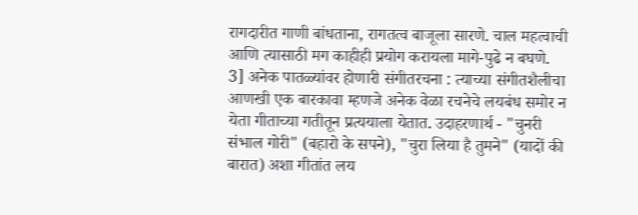रागदारीत गाणी बांधताना, रागतत्व बाजूला सारणे. चाल महत्वाची आणि त्यासाठी मग काहीही प्रयोग करायला मागे-पुढे न बघणे.
3] अनेक पातळ्यांवर होणारी संगीतरचना : त्याच्या संगीतशैलीचा आणखी एक बारकावा म्हणजे अनेक वेळा रचनेचे लयबंध समोर न येता गीताच्या गतीतून प्रत्ययाला येतात. उदाहरणार्थ - "चुनरी संभाल गोरी" (बहारो के सपने), "चुरा लिया है तुमने" (यादों की बारात) अशा गीतांत लय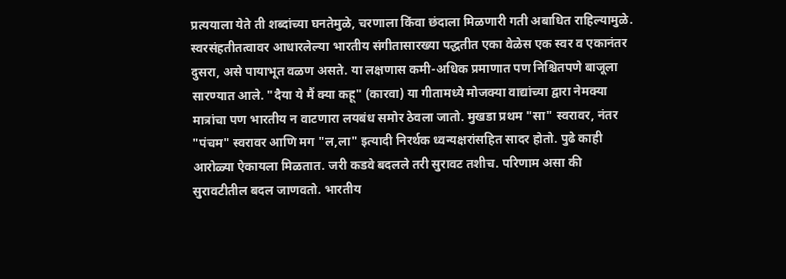प्रत्ययाला येते ती शब्दांच्या घनतेमुळे, चरणाला किंवा छंदाला मिळणारी गती अबाधित राहिल्यामुळे.
स्वरसंहतीतत्वावर आधारलेल्या भारतीय संगीतासारख्या पद्धतीत एका वेळेस एक स्वर व एकानंतर दुसरा, असे पायाभूत वळण असते. या लक्षणास कमी-अधिक प्रमाणात पण निश्चितपणे बाजूला सारण्यात आले. "दैया ये मैं क्या कहू" (कारवा) या गीतामध्ये मोजक्या वाद्यांच्या द्वारा नेमक्या मात्रांचा पण भारतीय न वाटणारा लयबंध समोर ठेवला जातो. मुखडा प्रथम "सा" स्वरावर, नंतर "पंचम" स्वरावर आणि मग "ल,ला" इत्यादी निरर्थक ध्वन्यक्षरांसहित सादर होतो. पुढे काही आरोळ्या ऐकायला मिळतात. जरी कडवे बदलले तरी सुरावट तशीच. परिणाम असा की सुरावटीतील बदल जाणवतो. भारतीय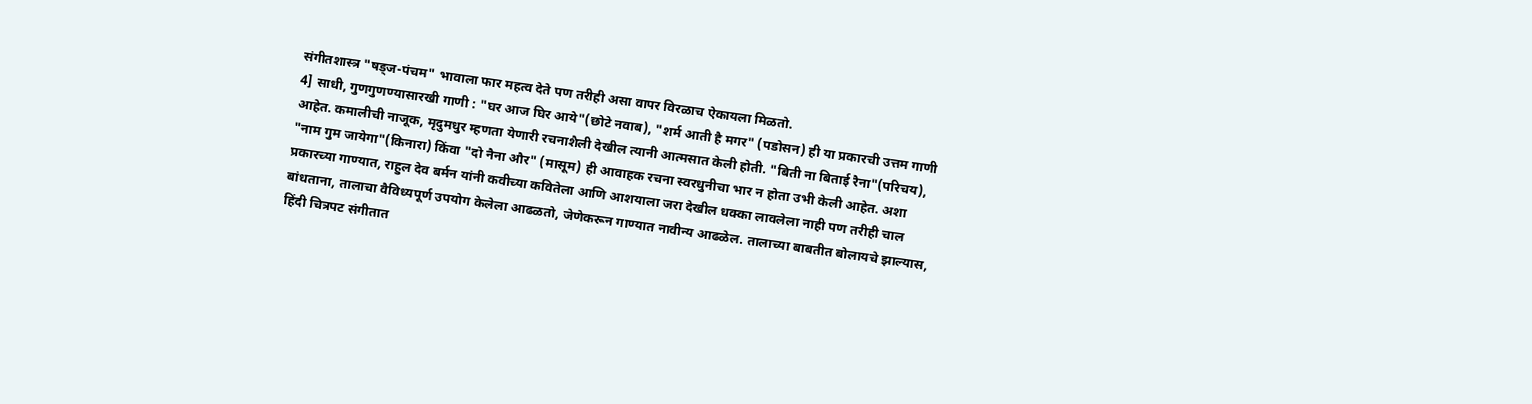संगीतशास्त्र "षड्ज-पंचम" भावाला फार महत्व देते पण तरीही असा वापर विरळाच ऐकायला मिळतो.
4] साधी, गुणगुणण्यासारखी गाणी : "घर आज घिर आये"(छोटे नवाब), "शर्म आती है मगर" (पडोसन) ही या प्रकारची उत्तम गाणी आहेत. कमालीची नाजूक, मृदुमधुर म्हणता येणारी रचनाशैली देखील त्यानी आत्मसात केली होती. "बिती ना बिताई रैना"(परिचय), "नाम गुम जायेगा"(किनारा) किंवा "दो नैना और" (मासूम) ही आवाहक रचना स्वरधुनीचा भार न होता उभी केली आहेत. अशा प्रकारच्या गाण्यात, राहुल देव बर्मन यांनी कवीच्या कवितेला आणि आशयाला जरा देखील धक्का लावलेला नाही पण तरीही चाल बांधताना, तालाचा वैविध्यपूर्ण उपयोग केलेला आढळतो, जेणेकरून गाण्यात नावीन्य आढळेल. तालाच्या बाबतीत बोलायचे झाल्यास, हिंदी चित्रपट संगीतात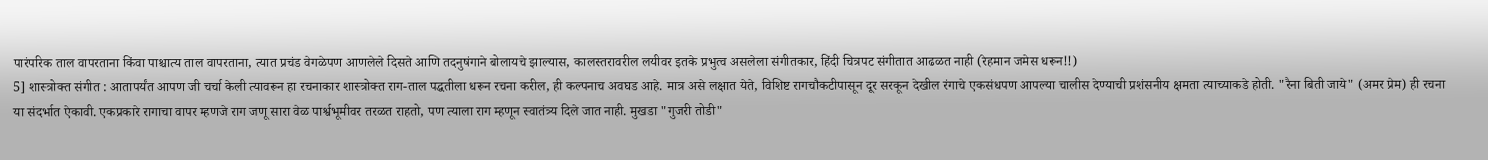पारंपरिक ताल वापरताना किंवा पाश्चात्य ताल वापरताना, त्यात प्रचंड वेगळेपण आणलेले दिसते आणि तदनुषंगाने बोलायचे झाल्यास, कालस्तरावरील लयीवर इतके प्रभुत्व असलेला संगीतकार, हिंदी चित्रपट संगीतात आढळत नाही (रेहमान जमेस धरून!!)
5] शास्त्रोक्त संगीत : आतापर्यंत आपण जी चर्चा केली त्यावरून हा रचनाकार शास्त्रोक्त राग-ताल पद्धतीला धरून रचना करील, ही कल्पनाच अवघड आहे. मात्र असे लक्षात येते, विशिष्ट रागचौकटीपासून दूर सरकून देखील रंगाचे एकसंधपण आपल्या चालीस देण्याची प्रशंसनीय क्षमता त्याच्याकडे होती. "रैना बिती जाये" (अमर प्रेम) ही रचना या संदर्भात ऐकावी. एकप्रकारे रागाचा वापर म्हणजे राग जणू सारा वेळ पार्श्वभूमीवर तरळत राहतो, पण त्याला राग म्हणून स्वातंत्र्य दिले जात नाही. मुखडा "गुजरी तोडी"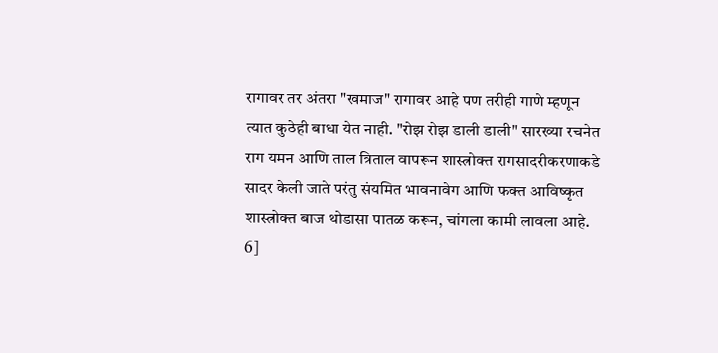रागावर तर अंतरा "खमाज" रागावर आहे पण तरीही गाणे म्हणून त्यात कुठेही बाधा येत नाही. "रोझ रोझ डाली डाली" सारख्या रचनेत राग यमन आणि ताल त्रिताल वापरून शास्त्रोक्त रागसादरीकरणाकडे सादर केली जाते परंतु संयमित भावनावेग आणि फक्त आविष्कृत शास्त्रोक्त बाज थोडासा पातळ करून, चांगला कामी लावला आहे.
6]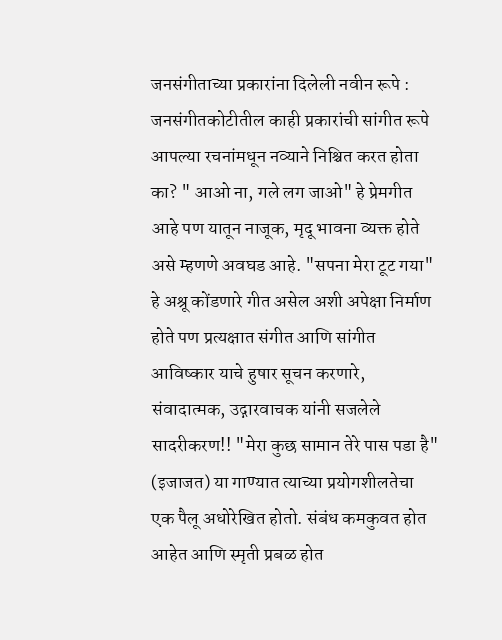जनसंगीताच्या प्रकारांना दिलेली नवीन रूपे : जनसंगीतकोटीतील काही प्रकारांची सांगीत रूपे आपल्या रचनांमधून नव्याने निश्चित करत होता का? " आओ ना, गले लग जाओ" हे प्रेमगीत आहे पण यातून नाजूक, मृदू भावना व्यक्त होते असे म्हणणे अवघड आहे. "सपना मेरा टूट गया" हे अश्रू कोंडणारे गीत असेल अशी अपेक्षा निर्माण होते पण प्रत्यक्षात संगीत आणि सांगीत आविष्कार याचे हुषार सूचन करणारे, संवादात्मक, उद्गारवाचक यांनी सजलेले सादरीकरण!! "मेरा कुछ सामान तेरे पास पडा है" (इजाजत) या गाण्यात त्याच्या प्रयोगशीलतेचा एक पैलू अधोरेखित होतो. संबंध कमकुवत होत आहेत आणि स्मृती प्रबळ होत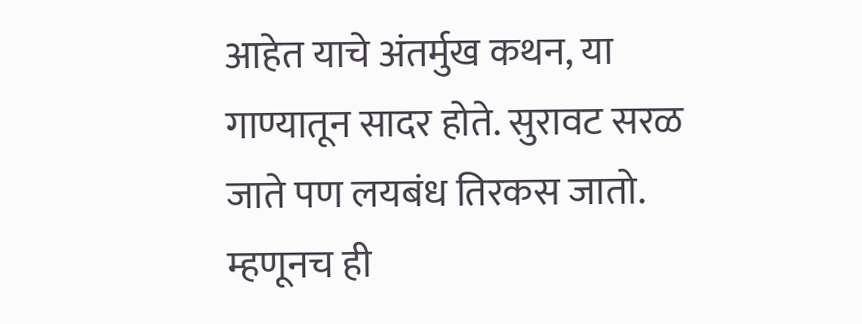आहेत याचे अंतर्मुख कथन, या गाण्यातून सादर होते. सुरावट सरळ जाते पण लयबंध तिरकस जातो. म्हणूनच ही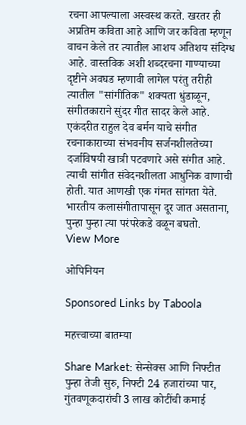रचना आपल्याला अस्वस्थ करते. खरतर ही अप्रतिम कविता आहे आणि जर कविता म्हणून वाचन केले तर त्यातील आशय अतिशय संदिग्ध आहे. वास्तविक अशी शब्दरचना गाण्याच्या दृष्टीने अवघड म्हणावी लागेल परंतु तरीही त्यातील "सांगीतिक" शक्यता धुंडाळून, संगीतकाराने सुंदर गीत सादर केले आहे.
एकंदरीत राहुल देव बर्मन याचे संगीत रचनाकाराच्या संभवनीय सर्जनशीलतेच्या दर्जाविषयी खात्री पटवणारे असे संगीत आहे. त्याची सांगीत संवेदनशीलता आधुनिक वाणाची होती. यात आणखी एक गंमत सांगता येते. भारतीय कलासंगीतापासून दूर जात असताना, पुन्हा पुन्हा त्या परंपरेकडे वळून बघतो.
View More

ओपिनियन

Sponsored Links by Taboola

महत्त्वाच्या बातम्या

Share Market: सेन्सेक्स आणि निफ्टीत पुन्हा तेजी सुरु, निफ्टी 24 हजारांच्या पार,  गुंतवणूकदारांची 3 लाख कोटींची कमाई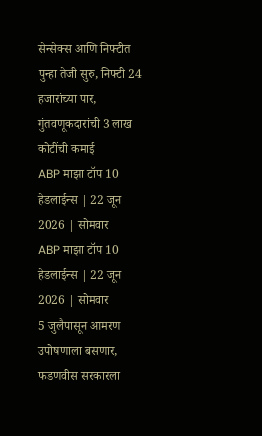सेन्सेक्स आणि निफ्टीत पुन्हा तेजी सुरु, निफ्टी 24 हजारांच्या पार, गुंतवणूकदारांची 3 लाख कोटींची कमाई
ABP माझा टॉप 10 हेडलाईन्स | 22 जून 2026 | सोमवार
ABP माझा टॉप 10 हेडलाईन्स | 22 जून 2026 | सोमवार
5 जुलैपासून आमरण उपोषणाला बसणार, फडणवीस सरकारला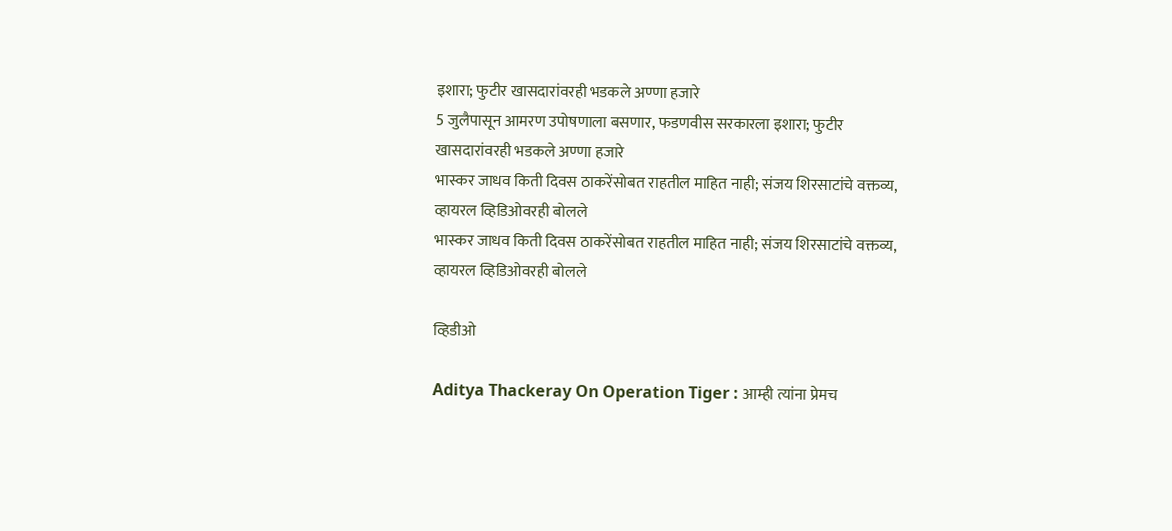इशारा; फुटीर खासदारांवरही भडकले अण्णा हजारे
5 जुलैपासून आमरण उपोषणाला बसणार, फडणवीस सरकारला इशारा; फुटीर खासदारांवरही भडकले अण्णा हजारे
भास्कर जाधव किती दिवस ठाकरेंसोबत राहतील माहित नाही; संजय शिरसाटांचे वक्तव्य, व्हायरल व्हिडिओवरही बोलले
भास्कर जाधव किती दिवस ठाकरेंसोबत राहतील माहित नाही; संजय शिरसाटांचे वक्तव्य, व्हायरल व्हिडिओवरही बोलले

व्हिडीओ

Aditya Thackeray On Operation Tiger : आम्ही त्यांना प्रेमच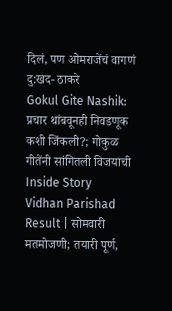दिलं, पण ओमराजेंचं वागणं दु:खद- ठाकरे
Gokul Gite Nashik: प्रचार थांबवूनही निवडणूक कशी जिंकली?; गोकुळ गीतेंनी सांगितली विजयाची Inside Story
Vidhan Parishad Result | सोमवारी मतमोजणी; तयारी पूर्ण,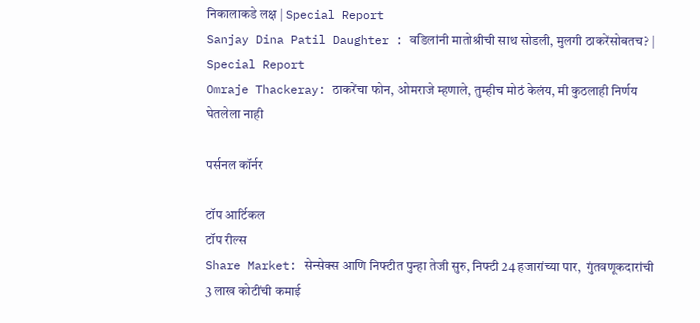निकालाकडे लक्ष | Special Report
Sanjay Dina Patil Daughter : वडिलांनी मातोश्रीची साथ सोडली, मुलगी ठाकरेंसोबतच? | Special Report
Omraje Thackeray: ठाकरेंचा फोन, ओमराजे म्हणाले, तुम्हीच मोठं केलंय, मी कुठलाही निर्णय घेतलेला नाही

पर्सनल कॉर्नर

टॉप आर्टिकल
टॉप रील्स
Share Market: सेन्सेक्स आणि निफ्टीत पुन्हा तेजी सुरु, निफ्टी 24 हजारांच्या पार,  गुंतवणूकदारांची 3 लाख कोटींची कमाई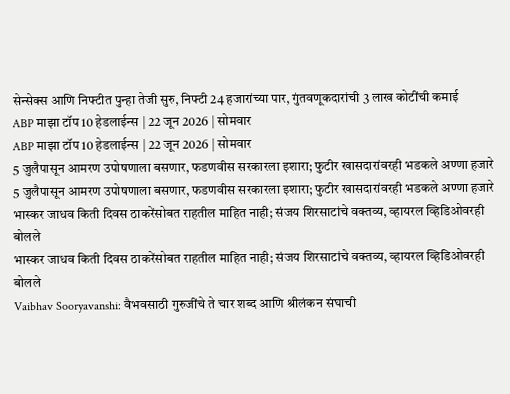सेन्सेक्स आणि निफ्टीत पुन्हा तेजी सुरु, निफ्टी 24 हजारांच्या पार, गुंतवणूकदारांची 3 लाख कोटींची कमाई
ABP माझा टॉप 10 हेडलाईन्स | 22 जून 2026 | सोमवार
ABP माझा टॉप 10 हेडलाईन्स | 22 जून 2026 | सोमवार
5 जुलैपासून आमरण उपोषणाला बसणार, फडणवीस सरकारला इशारा; फुटीर खासदारांवरही भडकले अण्णा हजारे
5 जुलैपासून आमरण उपोषणाला बसणार, फडणवीस सरकारला इशारा; फुटीर खासदारांवरही भडकले अण्णा हजारे
भास्कर जाधव किती दिवस ठाकरेंसोबत राहतील माहित नाही; संजय शिरसाटांचे वक्तव्य, व्हायरल व्हिडिओवरही बोलले
भास्कर जाधव किती दिवस ठाकरेंसोबत राहतील माहित नाही; संजय शिरसाटांचे वक्तव्य, व्हायरल व्हिडिओवरही बोलले
Vaibhav Sooryavanshi: वैभवसाठी गुरुजींचे ते चार शब्द आणि श्रीलंकन संघाची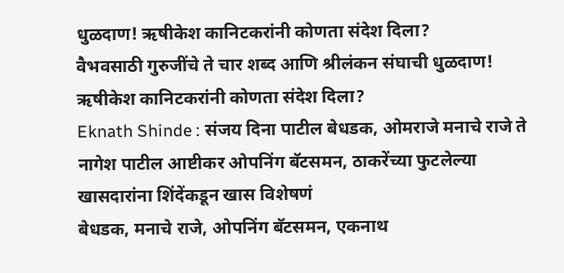धुळदाण! ऋषीकेश कानिटकरांनी कोणता संदेश दिला?
वैभवसाठी गुरुजींचे ते चार शब्द आणि श्रीलंकन संघाची धुळदाण! ऋषीकेश कानिटकरांनी कोणता संदेश दिला?
Eknath Shinde : संजय दिना पाटील बेधडक, ओमराजे मनाचे राजे ते नागेश पाटील आष्टीकर ओपनिंग बॅटसमन, ठाकरेंच्या फुटलेल्या खासदारांना शिंदेंकडून खास विशेषणं
बेधडक, मनाचे राजे, ओपनिंग बॅटसमन, एकनाथ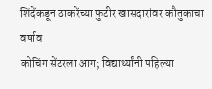शिंदेंकडून ठाकरेंच्या फुटीर खासदारांवर कौतुकाचा वर्षाव
कोचिंग सेंटरला आग; विद्यार्थ्यांनी पहिल्या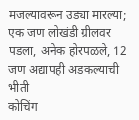मजल्यावरून उड्या मारल्या; एक जण लोखंडी ग्रीलवर पडला, अनेक होरपळले, 12 जण अद्यापही अडकल्याची भीती
कोचिंग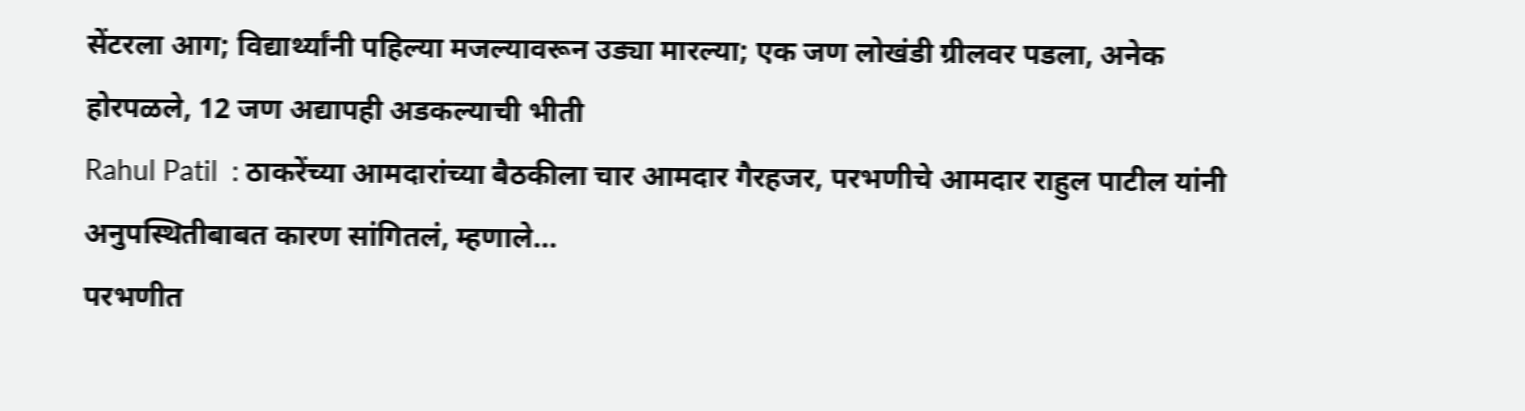सेंटरला आग; विद्यार्थ्यांनी पहिल्या मजल्यावरून उड्या मारल्या; एक जण लोखंडी ग्रीलवर पडला, अनेक होरपळले, 12 जण अद्यापही अडकल्याची भीती
Rahul Patil  : ठाकरेंच्या आमदारांच्या बैठकीला चार आमदार गैरहजर, परभणीचे आमदार राहुल पाटील यांनी अनुपस्थितीबाबत कारण सांगितलं, म्हणाले...
परभणीत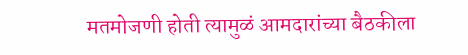मतमोजणी होती त्यामुळं आमदारांच्या बैठकीला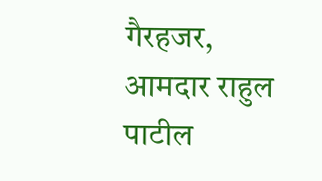गैरहजर, आमदार राहुल पाटील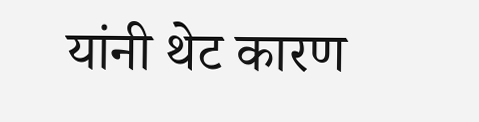यांनी थेट कारण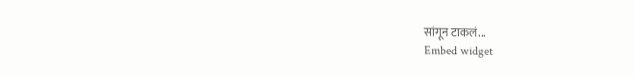सांगून टाकलं...
Embed widget